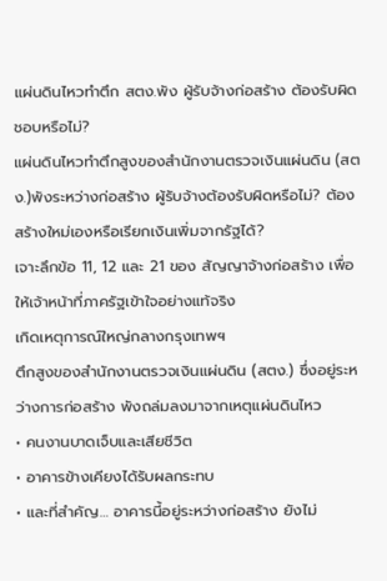แผ่นดินไหวทำตึก สตง.พัง ผู้รับจ้างก่อสร้าง ต้องรับผิดชอบหรือไม่?
แผ่นดินไหวทำตึกสูงของสำนักงานตรวจเงินแผ่นดิน (สตง.)พังระหว่างก่อสร้าง ผู้รับจ้างต้องรับผิดหรือไม่? ต้องสร้างใหม่เองหรือเรียกเงินเพิ่มจากรัฐได้?
เจาะลึกข้อ 11, 12 และ 21 ของ สัญญาจ้างก่อสร้าง เพื่อให้เจ้าหน้าที่ภาครัฐเข้าใจอย่างแท้จริง
เกิดเหตุการณ์ใหญ่กลางกรุงเทพฯ
ตึกสูงของสำนักงานตรวจเงินแผ่นดิน (สตง.) ซึ่งอยู่ระหว่างการก่อสร้าง พังถล่มลงมาจากเหตุแผ่นดินไหว
• คนงานบาดเจ็บและเสียชีวิต
• อาคารข้างเคียงได้รับผลกระทบ
• และที่สำคัญ… อาคารนี้อยู่ระหว่างก่อสร้าง ยังไม่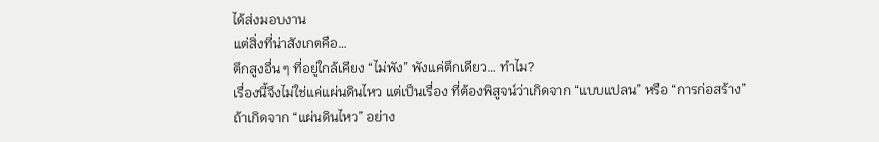ได้ส่งมอบงาน
แต่สิ่งที่น่าสังเกตคือ…
ตึกสูงอื่น ๆ ที่อยู่ใกล้เคียง “ไม่พัง” พังแค่ตึกเดียว… ทำไม?
เรื่องนี้จึงไม่ใช่แค่แผ่นดินไหว แต่เป็นเรื่อง ที่ต้องพิสูจน์ว่าเกิดจาก “แบบแปลน” หรือ “การก่อสร้าง”
ถ้าเกิดจาก “แผ่นดินไหว” อย่าง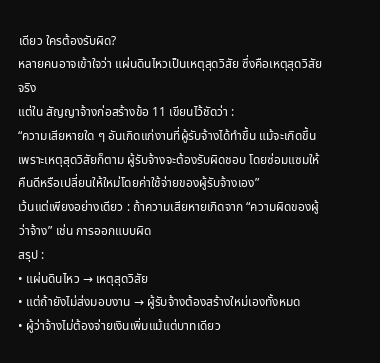เดียว ใครต้องรับผิด?
หลายคนอาจเข้าใจว่า แผ่นดินไหวเป็นเหตุสุดวิสัย ซึ่งคือเหตุสุดวิสัยจริง
แต่ใน สัญญาจ้างก่อสร้างข้อ 11 เขียนไว้ชัดว่า :
“ความเสียหายใด ๆ อันเกิดแก่งานที่ผู้รับจ้างได้ทำขึ้น แม้จะเกิดขึ้นเพราะเหตุสุดวิสัยก็ตาม ผู้รับจ้างจะต้องรับผิดชอบ โดยซ่อมแซมให้คืนดีหรือเปลี่ยนให้ใหม่โดยค่าใช้จ่ายของผู้รับจ้างเอง”
เว้นแต่เพียงอย่างเดียว : ถ้าความเสียหายเกิดจาก “ความผิดของผู้ว่าจ้าง” เช่น การออกแบบผิด
สรุป :
• แผ่นดินไหว → เหตุสุดวิสัย
• แต่ถ้ายังไม่ส่งมอบงาน → ผู้รับจ้างต้องสร้างใหม่เองทั้งหมด
• ผู้ว่าจ้างไม่ต้องจ่ายเงินเพิ่มแม้แต่บาทเดียว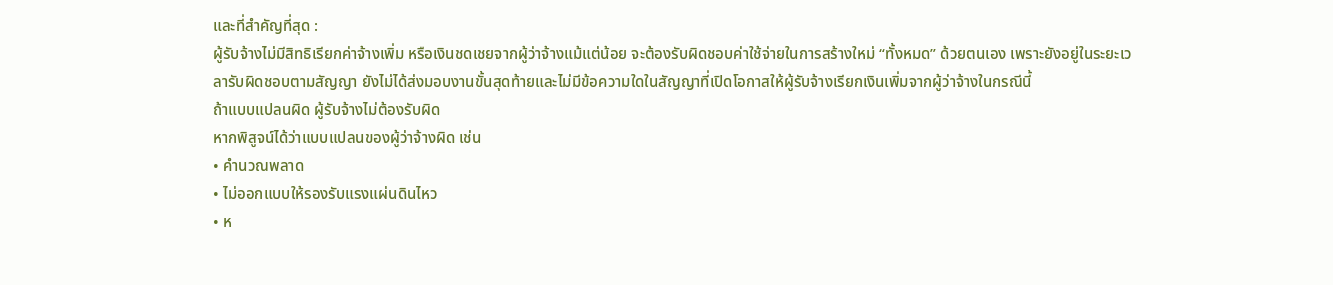และที่สำคัญที่สุด :
ผู้รับจ้างไม่มีสิทธิเรียกค่าจ้างเพิ่ม หรือเงินชดเชยจากผู้ว่าจ้างแม้แต่น้อย จะต้องรับผิดชอบค่าใช้จ่ายในการสร้างใหม่ “ทั้งหมด” ด้วยตนเอง เพราะยังอยู่ในระยะเวลารับผิดชอบตามสัญญา ยังไม่ได้ส่งมอบงานขั้นสุดท้ายและไม่มีข้อความใดในสัญญาที่เปิดโอกาสให้ผู้รับจ้างเรียกเงินเพิ่มจากผู้ว่าจ้างในกรณีนี้
ถ้าแบบแปลนผิด ผู้รับจ้างไม่ต้องรับผิด
หากพิสูจน์ได้ว่าแบบแปลนของผู้ว่าจ้างผิด เช่น
• คำนวณพลาด
• ไม่ออกแบบให้รองรับแรงแผ่นดินไหว
• ห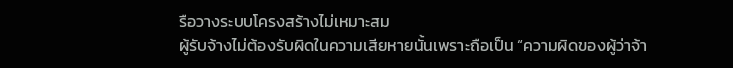รือวางระบบโครงสร้างไม่เหมาะสม
ผู้รับจ้างไม่ต้องรับผิดในความเสียหายนั้นเพราะถือเป็น “ความผิดของผู้ว่าจ้า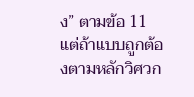ง” ตามข้อ 11
แต่ถ้าแบบถูกต้องตามหลักวิศวก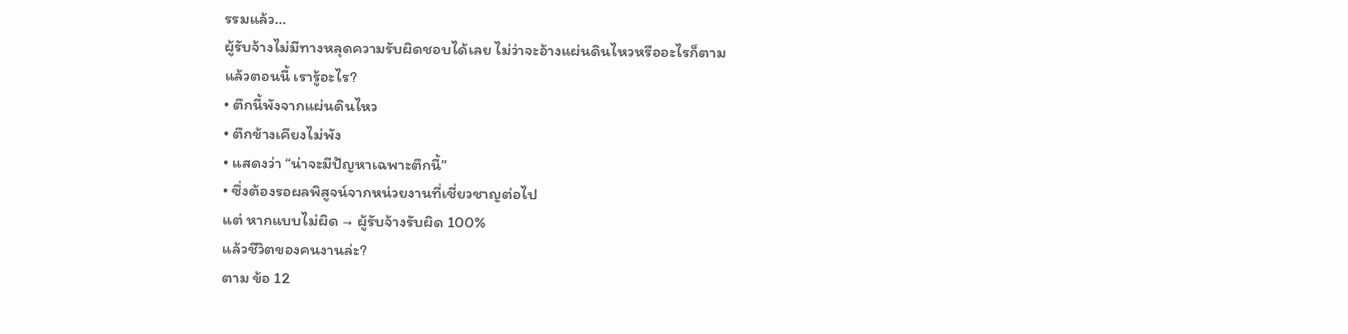รรมแล้ว…
ผู้รับจ้างไม่มีทางหลุดความรับผิดชอบได้เลย ไม่ว่าจะอ้างแผ่นดินไหวหรืออะไรก็ตาม
แล้วตอนนี้ เรารู้อะไร?
• ตึกนี้พังจากแผ่นดินไหว
• ตึกข้างเคียงไม่พัง
• แสดงว่า “น่าจะมีปัญหาเฉพาะตึกนี้”
• ซึ่งต้องรอผลพิสูจน์จากหน่วยงานที่เชี่ยวชาญต่อไป
แต่ หากแบบไม่ผิด → ผู้รับจ้างรับผิด 100%
แล้วชีวิตของคนงานล่ะ?
ตาม ข้อ 12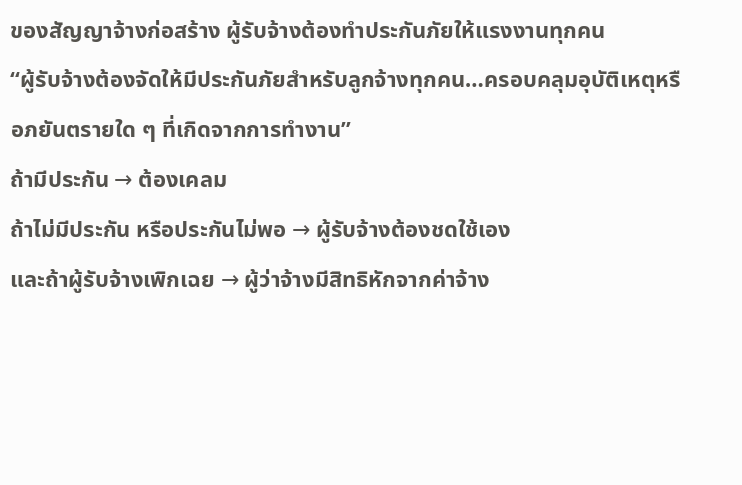ของสัญญาจ้างก่อสร้าง ผู้รับจ้างต้องทำประกันภัยให้แรงงานทุกคน
“ผู้รับจ้างต้องจัดให้มีประกันภัยสำหรับลูกจ้างทุกคน…ครอบคลุมอุบัติเหตุหรือภยันตรายใด ๆ ที่เกิดจากการทำงาน”
ถ้ามีประกัน → ต้องเคลม
ถ้าไม่มีประกัน หรือประกันไม่พอ → ผู้รับจ้างต้องชดใช้เอง
และถ้าผู้รับจ้างเพิกเฉย → ผู้ว่าจ้างมีสิทธิหักจากค่าจ้าง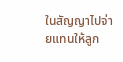ในสัญญาไปจ่ายแทนให้ลูก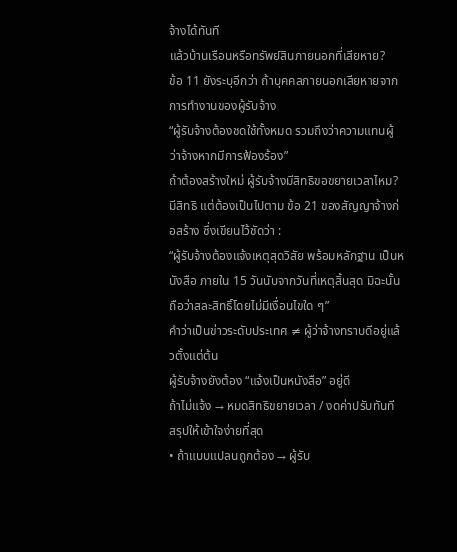จ้างได้ทันที
แล้วบ้านเรือนหรือทรัพย์สินภายนอกที่เสียหาย?
ข้อ 11 ยังระบุอีกว่า ถ้าบุคคลภายนอกเสียหายจากการทำงานของผู้รับจ้าง
“ผู้รับจ้างต้องชดใช้ทั้งหมด รวมถึงว่าความแทนผู้ว่าจ้างหากมีการฟ้องร้อง”
ถ้าต้องสร้างใหม่ ผู้รับจ้างมีสิทธิขอขยายเวลาไหม?
มีสิทธิ แต่ต้องเป็นไปตาม ข้อ 21 ของสัญญาจ้างก่อสร้าง ซึ่งเขียนไว้ชัดว่า :
“ผู้รับจ้างต้องแจ้งเหตุสุดวิสัย พร้อมหลักฐาน เป็นหนังสือ ภายใน 15 วันนับจากวันที่เหตุสิ้นสุด มิฉะนั้น ถือว่าสละสิทธิ์โดยไม่มีเงื่อนไขใด ๆ”
คำว่าเป็นข่าวระดับประเทศ ≠ ผู้ว่าจ้างทราบดีอยู่แล้วตั้งแต่ต้น
ผู้รับจ้างยังต้อง “แจ้งเป็นหนังสือ” อยู่ดี
ถ้าไม่แจ้ง → หมดสิทธิขยายเวลา / งดค่าปรับทันที
สรุปให้เข้าใจง่ายที่สุด
• ถ้าแบบแปลนถูกต้อง → ผู้รับ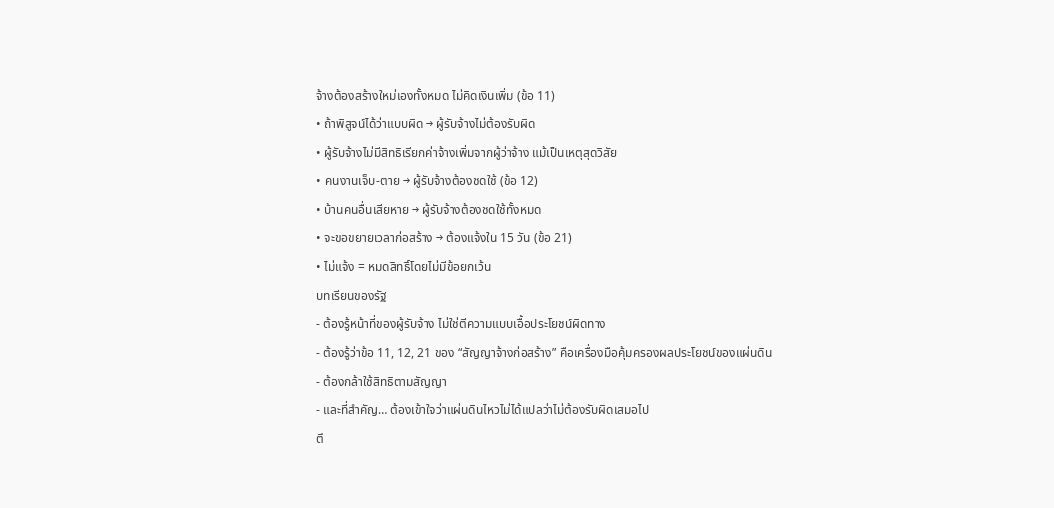จ้างต้องสร้างใหม่เองทั้งหมด ไม่คิดเงินเพิ่ม (ข้อ 11)
• ถ้าพิสูจน์ได้ว่าแบบผิด → ผู้รับจ้างไม่ต้องรับผิด
• ผู้รับจ้างไม่มีสิทธิเรียกค่าจ้างเพิ่มจากผู้ว่าจ้าง แม้เป็นเหตุสุดวิสัย
• คนงานเจ็บ-ตาย → ผู้รับจ้างต้องชดใช้ (ข้อ 12)
• บ้านคนอื่นเสียหาย → ผู้รับจ้างต้องชดใช้ทั้งหมด
• จะขอขยายเวลาก่อสร้าง → ต้องแจ้งใน 15 วัน (ข้อ 21)
• ไม่แจ้ง = หมดสิทธิ์โดยไม่มีข้อยกเว้น
บทเรียนของรัฐ
- ต้องรู้หน้าที่ของผู้รับจ้าง ไม่ใช่ตีความแบบเอื้อประโยชน์ผิดทาง
- ต้องรู้ว่าข้อ 11, 12, 21 ของ “สัญญาจ้างก่อสร้าง” คือเครื่องมือคุ้มครองผลประโยชน์ของแผ่นดิน
- ต้องกล้าใช้สิทธิตามสัญญา
- และที่สำคัญ… ต้องเข้าใจว่าแผ่นดินไหวไม่ได้แปลว่าไม่ต้องรับผิดเสมอไป
ตึ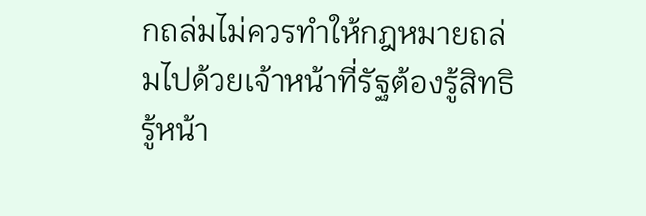กถล่มไม่ควรทำให้กฎหมายถล่มไปด้วยเจ้าหน้าที่รัฐต้องรู้สิทธิ รู้หน้า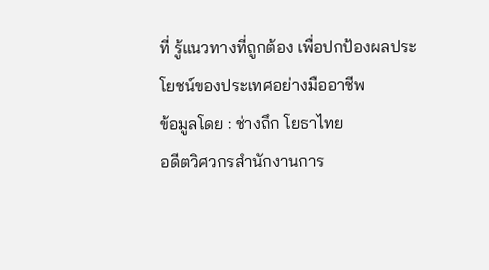ที่ รู้แนวทางที่ถูกต้อง เพื่อปกป้องผลประโยชน์ของประเทศอย่างมืออาชีพ
ข้อมูลโดย : ช่างถึก โยธาไทย
อดีตวิศวกรสำนักงานการ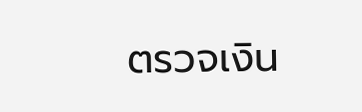ตรวจเงิน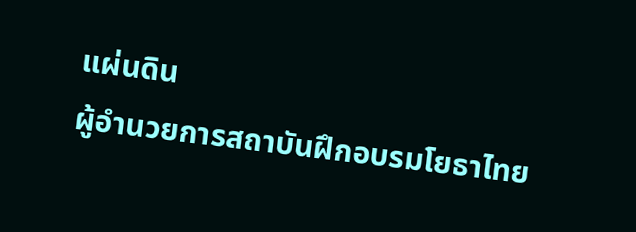แผ่นดิน
ผู้อำนวยการสถาบันฝึกอบรมโยธาไทย